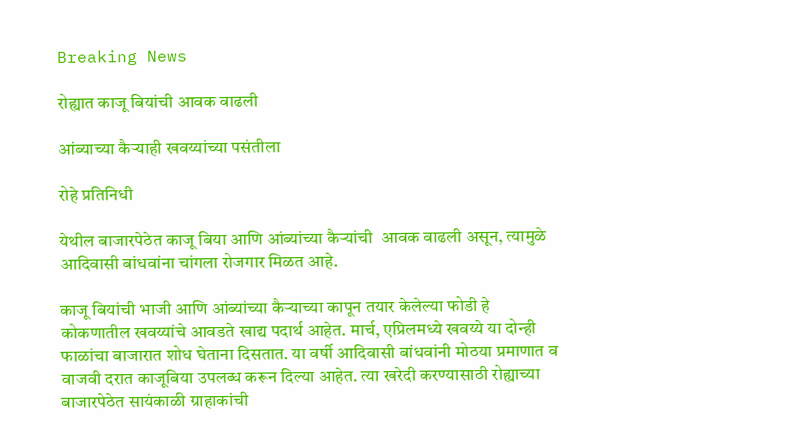Breaking News

रोह्यात काजू बियांची आवक वाढली

आंब्याच्या कैर्‍याही खवय्यांच्या पसंतीला

रोहे प्रतिनिधी

येथील बाजारपेठेत काजू बिया आणि आंब्यांच्या कैर्‍यांची  आवक वाढली असून, त्यामुळे आदिवासी बांधवांना चांगला रोजगार मिळत आहे.

काजू बियांची भाजी आणि आंब्यांच्या कैर्‍याच्या कापून तयार केलेल्या फोडी हे कोकणातील खवय्यांचे आवडते खाद्य पदार्थ आहेत. मार्च, एप्रिलमध्ये खवय्ये या दोन्ही फाळांचा बाजारात शोध घेताना दिसतात. या वर्षी आदिवासी बांधवांनी मोठया प्रमाणात व वाजवी दरात काजूबिया उपलब्ध करून दिल्या आहेत. त्या खरेदी करण्यासाठी रोह्याच्या बाजारपेठेत सायंकाळी ग्राहाकांची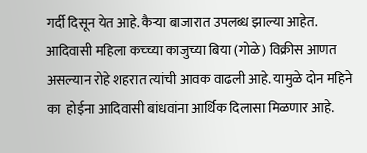गर्दी दिसून येत आहे. कैर्‍या बाजारात उपलब्ध झाल्या आहेत. आदिवासी महिला कच्च्या काजुच्या बिया (गोळे) विक्रीस आणत असल्यान रोहे शहरात त्यांची आवक वाढली आहे. यामुळे दोन महिने का  होईना आदिवासी बांधवांना आर्थिक दिलासा मिळणार आहे.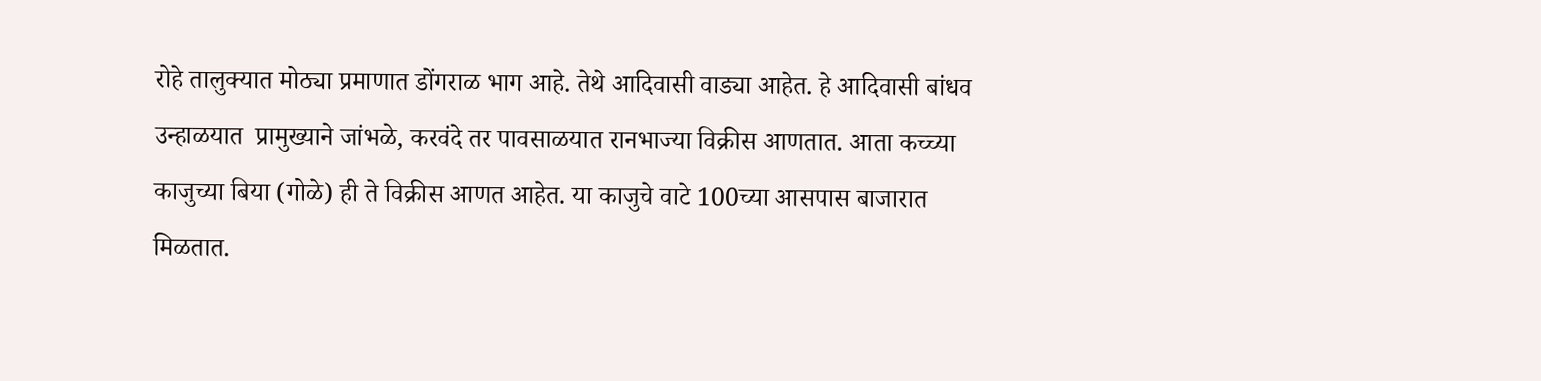रोहे तालुक्यात मोठ्या प्रमाणात डोंगराळ भाग आहे. तेथे आदिवासी वाड्या आहेत. हे आदिवासी बांधव उन्हाळयात  प्रामुख्याने जांभळे, करवंदे तर पावसाळयात रानभाज्या विक्रीस आणतात. आता कच्च्या काजुच्या बिया (गोळे) ही ते विक्रीस आणत आहेत. या काजुचे वाटे 100च्या आसपास बाजारात मिळतात.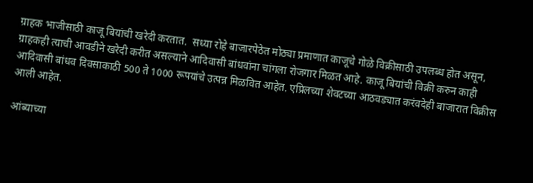ग्राहक भाजीसाठी काजू बियांची खरेदी करतात.  सध्या रोहे बाजारपेठेत मोठ्या प्रमाणात काजूचे गोळे विक्रीसाठी उपलब्ध होत असून, ग्राहकही त्याची आवडीने खरेदी करीत असल्याने आदिवासी बांधवांना चांगला रोजगार मिळत आहे. काजू बियांची विक्री करुन काही आदिवासी बांधव दिवसाकाठी 500 ते 1000 रूपयांचे उत्पन्न मिळवित आहेत. एप्रिलच्या शेवटच्या आठवड्यात करंवदेही बाजारात विक्रीस आली आहेत.

आंब्याच्या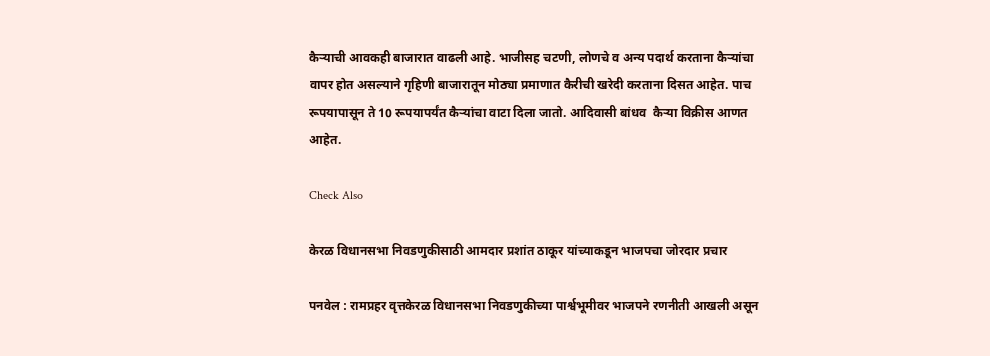कैर्‍याची आवकही बाजारात वाढली आहे. भाजीसह चटणी, लोणचे व अन्य पदार्थ करताना कैर्‍यांचा वापर होत असल्याने गृहिणी बाजारातून मोठ्या प्रमाणात कैरीची खरेदी करताना दिसत आहेत. पाच रूपयापासून ते 10 रूपयापर्यंत कैर्‍यांचा वाटा दिला जातो. आदिवासी बांधव  कैर्‍या विक्रीस आणत आहेत.

Check Also

केरळ विधानसभा निवडणुकीसाठी आमदार प्रशांत ठाकूर यांच्याकडून भाजपचा जोरदार प्रचार

पनवेल : रामप्रहर वृत्तकेरळ विधानसभा निवडणुकीच्या पार्श्वभूमीवर भाजपने रणनीती आखली असून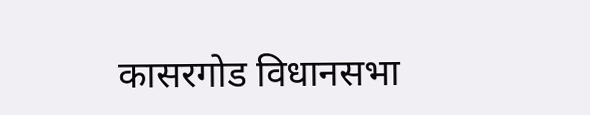कासरगोड विधानसभा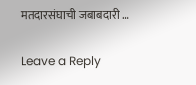मतदारसंघाची जबाबदारी …

Leave a Reply